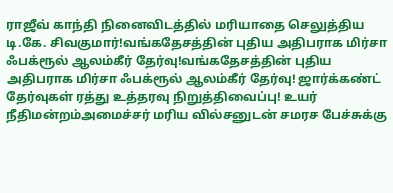ராஜீவ் காந்தி நினைவிடத்தில் மரியாதை செலுத்திய டி.கே. சிவகுமார்!வங்கதேசத்தின் புதிய அதிபராக மிர்சா ஃபக்ரூல் ஆலம்கீர் தேர்வு!வங்கதேசத்தின் புதிய அதிபராக மிர்சா ஃபக்ரூல் ஆலம்கீர் தேர்வு! ஜார்க்கண்ட் தேர்வுகள் ரத்து உத்தரவு நிறுத்திவைப்பு! உயர் நீதிமன்றம்அமைச்சர் மரிய வில்சனுடன் சமரச பேச்சுக்கு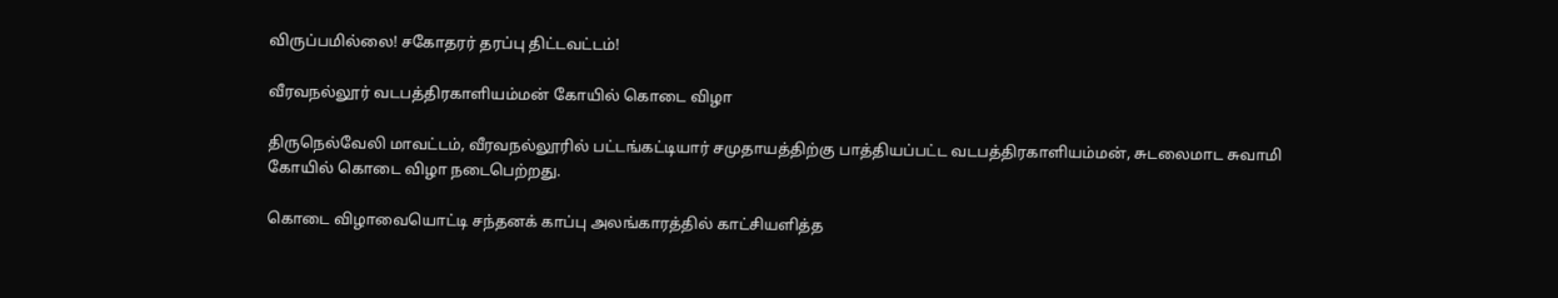விருப்பமில்லை! சகோதரர் தரப்பு திட்டவட்டம்!

வீரவநல்லூர் வடபத்திரகாளியம்மன் கோயில் கொடை விழா

திருநெல்வேலி மாவட்டம், வீரவநல்லூரில் பட்டங்கட்டியார் சமுதாயத்திற்கு பாத்தியப்பட்ட வடபத்திரகாளியம்மன், சுடலைமாட சுவாமி கோயில் கொடை விழா நடைபெற்றது.

கொடை விழாவையொட்டி சந்தனக் காப்பு அலங்காரத்தில் காட்சியளித்த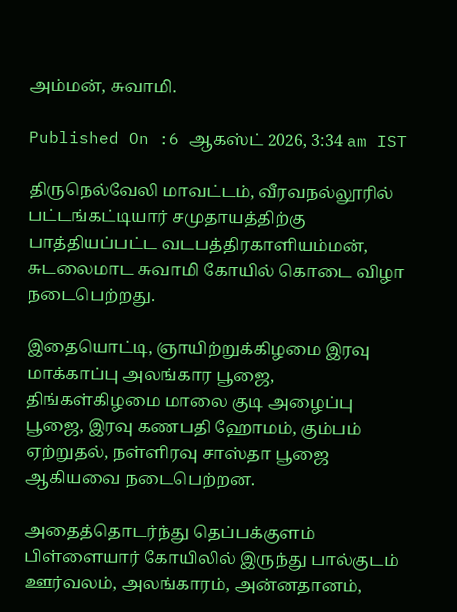அம்மன், சுவாமி.

Published On :6 ஆகஸ்ட் 2026, 3:34 am IST

திருநெல்வேலி மாவட்டம், வீரவநல்லூரில் பட்டங்கட்டியார் சமுதாயத்திற்கு பாத்தியப்பட்ட வடபத்திரகாளியம்மன், சுடலைமாட சுவாமி கோயில் கொடை விழா நடைபெற்றது.

இதையொட்டி, ஞாயிற்றுக்கிழமை இரவு மாக்காப்பு அலங்கார பூஜை, திங்கள்கிழமை மாலை குடி அழைப்பு பூஜை, இரவு கணபதி ஹோமம், கும்பம் ஏற்றுதல், நள்ளிரவு சாஸ்தா பூஜை ஆகியவை நடைபெற்றன.

அதைத்தொடர்ந்து தெப்பக்குளம் பிள்ளையார் கோயிலில் இருந்து பால்குடம் ஊர்வலம், அலங்காரம், அன்னதானம்,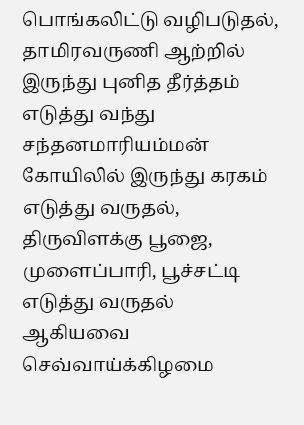பொங்கலிட்டு வழிபடுதல், தாமிரவருணி ஆற்றில் இருந்து புனித தீர்த்தம் எடுத்து வந்து சந்தனமாரியம்மன் கோயிலில் இருந்து கரகம் எடுத்து வருதல், திருவிளக்கு பூஜை, முளைப்பாரி, பூச்சட்டி எடுத்து வருதல் ஆகியவை செவ்வாய்க்கிழமை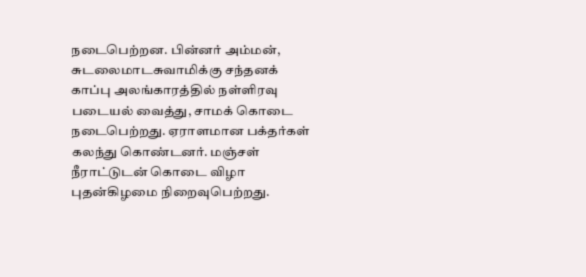நடைபெற்றன. பின்னர் அம்மன், சுடலைமாடசுவாமிக்கு சந்தனக் காப்பு அலங்காரத்தில் நள்ளிரவு படையல் வைத்து, சாமக் கொடை நடைபெற்றது. ஏராளமான பக்தர்கள் கலந்து கொண்டனர். மஞ்சள் நீராட்டுடன் கொடை விழா புதன்கிழமை நிறைவுபெற்றது.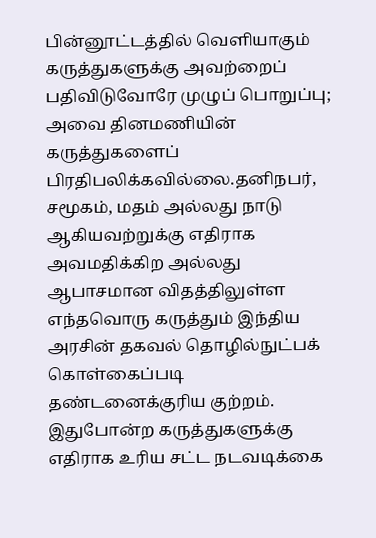பின்னூட்டத்தில் வெளியாகும் கருத்துகளுக்கு அவற்றைப் பதிவிடுவோரே முழுப் பொறுப்பு; அவை தினமணியின் கருத்துகளைப் பிரதிபலிக்கவில்லை.தனிநபர், சமூகம், மதம் அல்லது நாடு ஆகியவற்றுக்கு எதிராக அவமதிக்கிற அல்லது ஆபாசமான விதத்திலுள்ள எந்தவொரு கருத்தும் இந்திய அரசின் தகவல் தொழில்நுட்பக் கொள்கைப்படி தண்டனைக்குரிய குற்றம். இதுபோன்ற கருத்துகளுக்கு எதிராக உரிய சட்ட நடவடிக்கை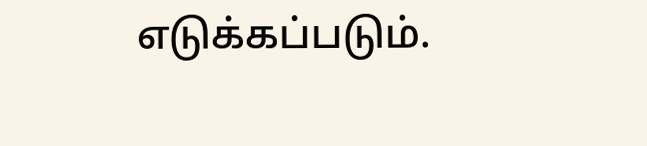எடுக்கப்படும்.